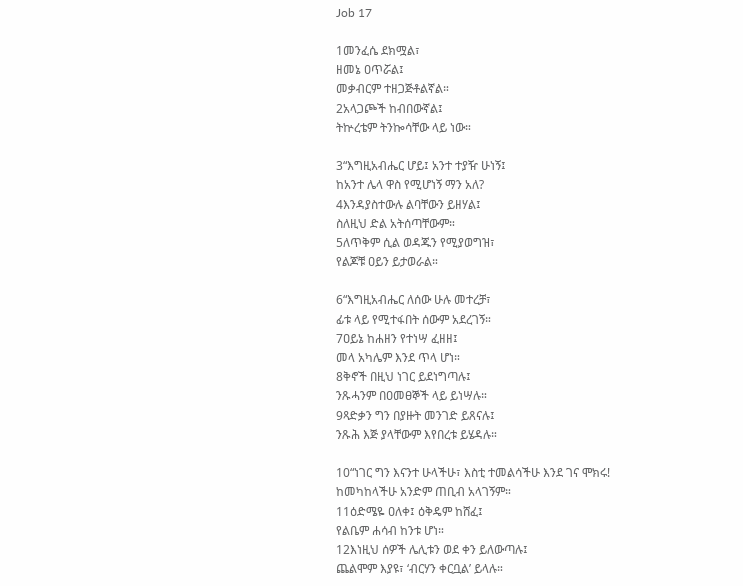Job 17

1መንፈሴ ደክሟል፣
ዘመኔ ዐጥሯል፤
መቃብርም ተዘጋጅቶልኛል።
2አላጋጮች ከብበውኛል፤
ትኵረቴም ትንኰሳቸው ላይ ነው።

3“እግዚአብሔር ሆይ፤ አንተ ተያዥ ሁነኝ፤
ከአንተ ሌላ ዋስ የሚሆነኝ ማን አለ?
4እንዳያስተውሉ ልባቸውን ይዘሃል፤
ስለዚህ ድል አትሰጣቸውም።
5ለጥቅም ሲል ወዳጁን የሚያወግዝ፣
የልጆቹ ዐይን ይታወራል።

6“እግዚአብሔር ለሰው ሁሉ መተረቻ፣
ፊቱ ላይ የሚተፋበት ሰውም አደረገኝ።
7ዐይኔ ከሐዘን የተነሣ ፈዘዘ፤
መላ አካሌም እንደ ጥላ ሆነ።
8ቅኖች በዚህ ነገር ይደነግጣሉ፤
ንጹሓንም በዐመፀኞች ላይ ይነሣሉ።
9ጻድቃን ግን በያዙት መንገድ ይጸናሉ፤
ንጹሕ እጅ ያላቸውም እየበረቱ ይሄዳሉ።

10“ነገር ግን እናንተ ሁላችሁ፣ እስቲ ተመልሳችሁ እንደ ገና ሞክሩ!
ከመካከላችሁ አንድም ጠቢብ አላገኝም።
11ዕድሜዬ ዐለቀ፤ ዕቅዴም ከሸፈ፤
የልቤም ሐሳብ ከንቱ ሆነ።
12እነዚህ ሰዎች ሌሊቱን ወደ ቀን ይለውጣሉ፤
ጨልሞም እያዩ፣ ‘ብርሃን ቀርቧል’ ይላሉ።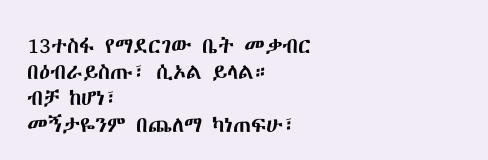13ተስፋ የማደርገው ቤት መቃብር
በዕብራይስጡ፣ ሲኦል ይላል።
ብቻ ከሆነ፣
መኝታዬንም በጨለማ ካነጠፍሁ፣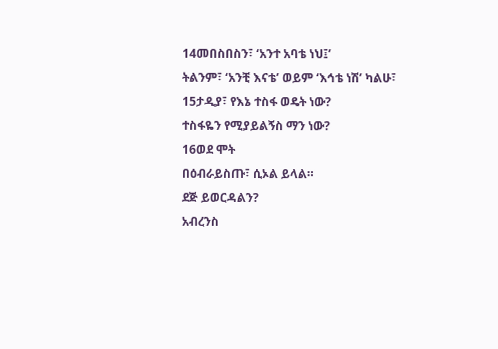14መበስበስን፣ ‘አንተ አባቴ ነህ፤’
ትልንም፣ ‘አንቺ እናቴ’ ወይም ‘እኅቴ ነሽ’ ካልሁ፣
15ታዲያ፣ የእኔ ተስፋ ወዴት ነው?
ተስፋዬን የሚያይልኝስ ማን ነው?
16ወደ ሞት
በዕብራይስጡ፣ ሲኦል ይላል።
ደጅ ይወርዳልን?
አብረንስ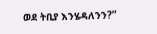ወደ ትቢያ እንሄዳለንን?”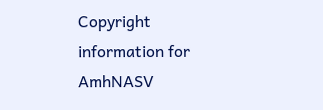Copyright information for AmhNASV